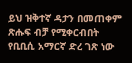ይህ ዝቅተኛ ዳታን በመጠቀም ጽሑፍ ብቻ የሚቀርብበት የቢቢሲ አማርኛ ድረ ገጽ ነው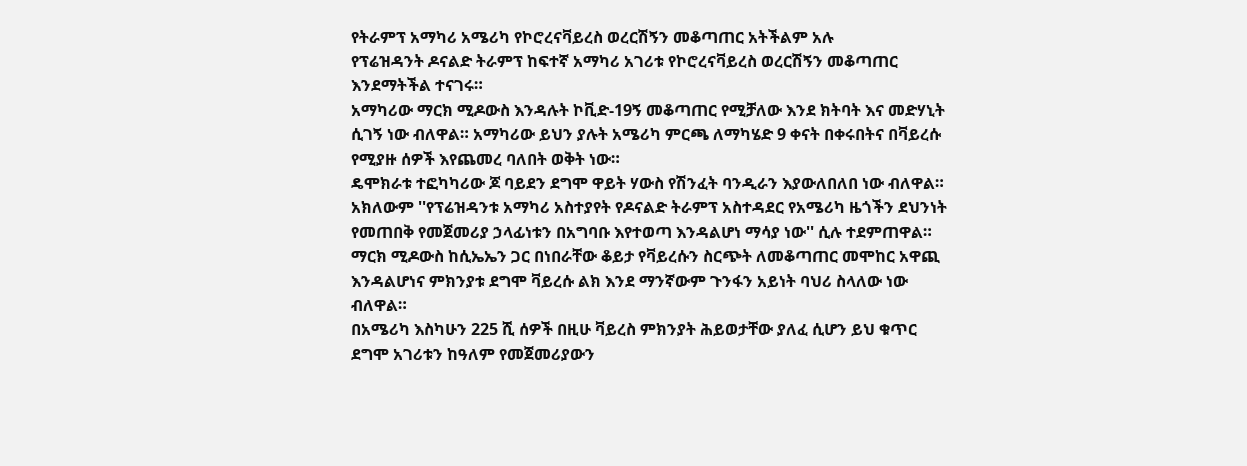የትራምፕ አማካሪ አሜሪካ የኮሮረናቫይረስ ወረርሽኝን መቆጣጠር አትችልም አሉ
የፕሬዝዳንት ዶናልድ ትራምፕ ከፍተኛ አማካሪ አገሪቱ የኮሮረናቫይረስ ወረርሽኝን መቆጣጠር እንደማትችል ተናገሩ።
አማካሪው ማርክ ሚዶውስ እንዳሉት ኮቪድ-19ኝ መቆጣጠር የሚቻለው እንደ ክትባት እና መድሃኒት ሲገኝ ነው ብለዋል። አማካሪው ይህን ያሉት አሜሪካ ምርጫ ለማካሄድ 9 ቀናት በቀሩበትና በቫይረሱ የሚያዙ ሰዎች እየጨመረ ባለበት ወቅት ነው።
ዴሞክራቱ ተፎካካሪው ጆ ባይደን ደግሞ ዋይት ሃውስ የሽንፈት ባንዲራን እያውለበለበ ነው ብለዋል።
አክለውም ''የፕሬዝዳንቱ አማካሪ አስተያየት የዶናልድ ትራምፕ አስተዳደር የአሜሪካ ዜጎችን ደህንነት የመጠበቅ የመጀመሪያ ኃላፊነቱን በአግባቡ እየተወጣ እንዳልሆነ ማሳያ ነው'' ሲሉ ተደምጠዋል።
ማርክ ሚዶውስ ከሲኤኤን ጋር በነበራቸው ቆይታ የቫይረሱን ስርጭት ለመቆጣጠር መሞከር አዋጪ እንዳልሆነና ምክንያቱ ደግሞ ቫይረሱ ልክ እንደ ማንኛውም ጉንፋን አይነት ባህሪ ስላለው ነው ብለዋል።
በአሜሪካ እስካሁን 225 ሺ ሰዎች በዚሁ ቫይረስ ምክንያት ሕይወታቸው ያለፈ ሲሆን ይህ ቁጥር ደግሞ አገሪቱን ከዓለም የመጀመሪያውን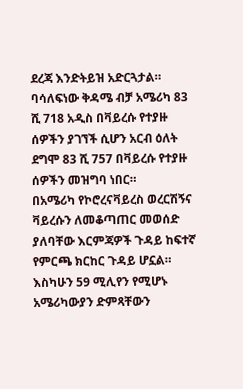ደረጃ እንድትይዝ አድርጓታል።
ባሳለፍነው ቅዳሜ ብቻ አሜሪካ 83 ሺ 718 አዲስ በቫይረሱ የተያዙ ሰዎችን ያገኘች ሲሆን አርብ ዕለት ደግሞ 83 ሺ 757 በቫይረሱ የተያዙ ሰዎችን መዝግባ ነበር።
በአሜሪካ የኮሮረናቫይረስ ወረርሽኝና ቫይረሱን ለመቆጣጠር መወሰድ ያለባቸው እርምጃዎች ጉዳይ ከፍተኛ የምርጫ ክርከር ጉዳይ ሆኗል።
እስካሁን 59 ሚሊየን የሚሆኑ አሜሪካውያን ድምጻቸውን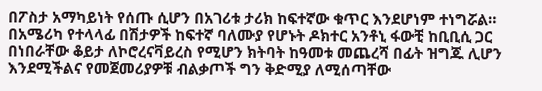በፖስታ አማካይነት የሰጡ ሲሆን በአገሪቱ ታሪክ ከፍተኛው ቁጥር እንደሆነም ተነግሯል።
በአሜሪካ የተላላፊ በሽታዎች ከፍተኛ ባለሙያ የሆኑት ዶክተር አንቶኒ ፋውቺ ከቢቢሲ ጋር በነበራቸው ቆይታ ለኮሮረናቫይረስ የሚሆን ክትባት ከዓመቱ መጨረሻ በፊት ዝግጁ ሊሆን እንደሚችልና የመጀመሪያዎቹ ብልቃጦች ግን ቅድሚያ ለሚሰጣቸው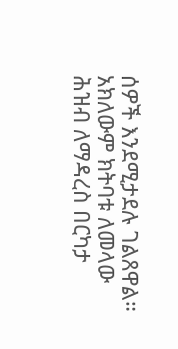ሰዎች እንደሚታደሉ ገልጸዋል።
አክለውም ክትባቱ ለመላው ሕዝብ ለማዳረስ በርካታ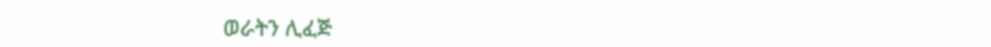ወራትን ሊፈጅ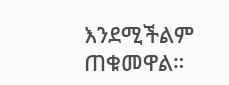እንደሚችልም ጠቁመዋል።